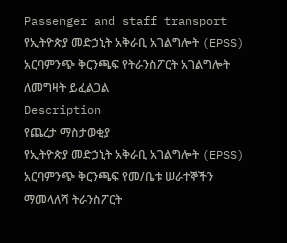Passenger and staff transport
የኢትዮጵያ መድኃኒት አቅራቢ አገልግሎት (EPSS) አርባምንጭ ቅርንጫፍ የትራንስፖርት አገልግሎት ለመግዛት ይፈልጋል
Description
የጨረታ ማስታወቂያ
የኢትዮጵያ መድኃኒት አቅራቢ አገልግሎት (EPSS) አርባምንጭ ቅርንጫፍ የመ/ቤቱ ሠራተኞችን ማመላለሻ ትራንስፖርት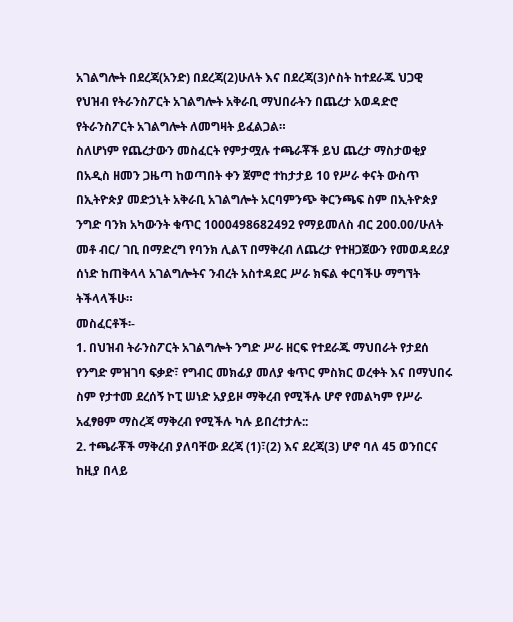አገልግሎት በደረጃ(አንድ) በደረጃ(2)ሁለት እና በደረጃ(3)ሶስት ከተደራጁ ህጋዊ የህዝብ የትራንስፖርት አገልግሎት አቅራቢ ማህበራትን በጨረታ አወዳድሮ የትራንስፖርት አገልግሎት ለመግዛት ይፈልጋል።
ስለሆነም የጨረታውን መስፈርት የምታሟሉ ተጫራቾች ይህ ጨረታ ማስታወቂያ በአዲስ ዘመን ጋዜጣ ከወጣበት ቀን ጀምሮ ተከታታይ 10 የሥራ ቀናት ውስጥ በኢትዮጵያ መድኃኒት አቅራቢ አገልግሎት አርባምንጭ ቅርንጫፍ ስም በኢትዮጵያ ንግድ ባንክ አካውንት ቁጥር 1000498682492 የማይመለስ ብር 200.00/ሁለት መቶ ብር/ ገቢ በማድረግ የባንክ ሊልፕ በማቅረብ ለጨረታ የተዘጋጀውን የመወዳደሪያ ሰነድ ከጠቅላላ አገልግሎትና ንብረት አስተዳደር ሥራ ክፍል ቀርባችሁ ማግኘት ትችላላችሁ።
መስፈርቶች፡-
1. በህዝብ ትራንስፖርት አገልግሎት ንግድ ሥራ ዘርፍ የተደራጁ ማህበራት የታደሰ የንግድ ምዝገባ ፍቃድ፣ የግብር መክፊያ መለያ ቁጥር ምስክር ወረቀት እና በማህበሩ ስም የታተመ ደረሰኝ ኮፒ ሠነድ አያይዞ ማቅረብ የሚችሉ ሆኖ የመልካም የሥራ አፈፃፀም ማስረጃ ማቅረብ የሚችሉ ካሉ ይበረተታሉ::
2. ተጫራቾች ማቅረብ ያለባቸው ደረጃ (1)፣(2) እና ደረጃ(3) ሆኖ ባለ 45 ወንበርና ከዚያ በላይ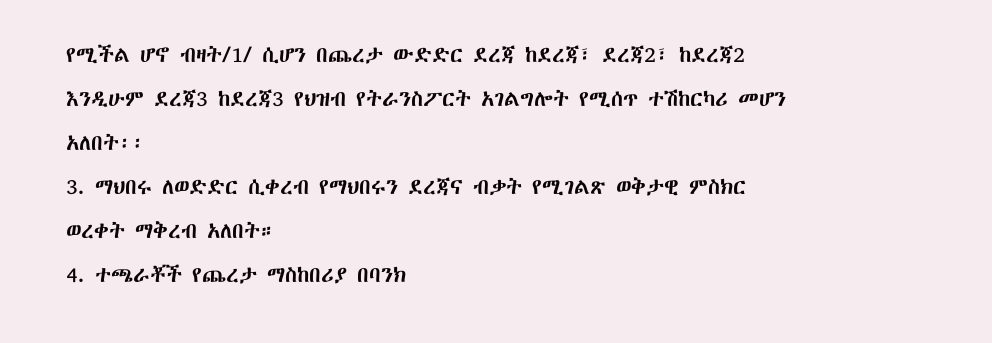የሚችል ሆኖ ብዛት/1/ ሲሆን በጨረታ ውድድር ደረጃ ከደረጃ፣ ደረጃ2፣ ከደረጃ2 እንዲሁም ደረጃ3 ከደረጃ3 የህዝብ የትራንስፖርት አገልግሎት የሚሰጥ ተሽከርካሪ መሆን አለበት፡፡
3. ማህበሩ ለወድድር ሲቀረብ የማህበሩን ደረጃና ብቃት የሚገልጽ ወቅታዊ ምስክር ወረቀት ማቅረብ አለበት።
4. ተጫራቾች የጨረታ ማስከበሪያ በባንክ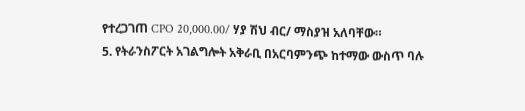የተረጋገጠ CPO 20,000.00/ ሃያ ሽህ ብር/ ማስያዝ አለባቸው።
5. የትራንስፖርት አገልግሎት አቅራቢ በአርባምንጭ ከተማው ውስጥ ባሉ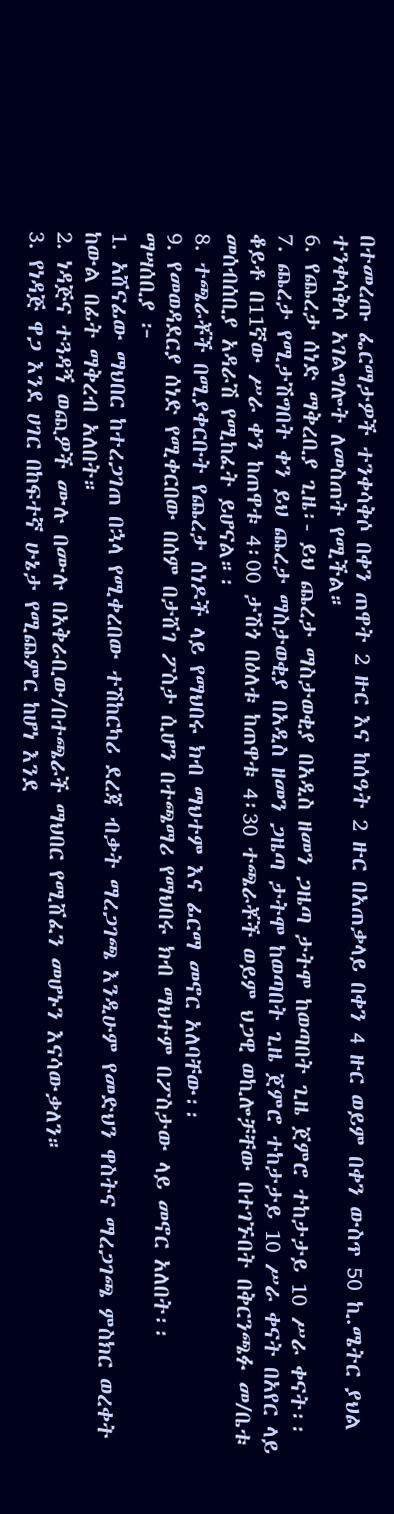በተመረጡ ፌርማታዎች ተንቀሳቅሶ በቀን ጠዋት 2 ዙር እና ከሰዓት 2 ዙር በአጠቃላይ በቀን 4 ዙር ወይም በቀን ውስጥ 50 ኪ.ሜትር ያህል ተንቀሳቅሶ አገልግሎት ለመስጠት የሚችል።
6. የጨረታ ሰነድ ማቅረቢያ ጊዜ፡- ይህ ጨረታ ማስታወቂያ በአዲስ ዘመን ጋዜጣ ታትሞ ከወጣበት ጊዜ ጀምሮ ተከታታይ 10 ሥራ ቀናት፡፡
7. ጨረታ የሚታሽግበት ቀን ይህ ጨረታ ማስታወቂያ በአዲስ ዘመን ጋዜጣ ታትሞ ከወጣበት ጊዜ ጀምሮ ተከታታይ 10 ሥራ ቀናት በአየር ላይ ቆይቶ በ11ኛው ሥራ ቀን ከጠዋቱ 4፡00 ታሽጎ በዕለቱ ከጠዋቱ 4፡30 ተጫራቾች ወይም ህጋዊ ወኪሎቻቸው በተገኙበት በቅርንጫፉ መ/ቤቱ መሰብሰቢያ አዳራሽ የሚከፈት ይሆናል።፡
8. ተጫራቾች በሚያቀርቡት የጨረታ ሰነዶች ላይ የማህበሩ ክብ ማህተም እና ፊርማ መኖር አለባቸው፡፡
9. የመወዳደርያ ሰነድ የሚቀርበው በሰም በታሸገ ፖስታ ሲሆን በተጫማሪ የማህበሩ ክብ ማህተም በፖስታው ላይ መኖር አለበት፡፡
ማሣሰቢያ ፦
1. አሸናፊው ማህበር ከተረጋገጠ በኋላ የሚቀረበው ተሽከርካሪ ደረጃ ብቃት ማረጋገጫ እንዲሁም የመድህን ዋስትና ማረጋገጫ ምስክር ወረቀት ከውል በፊት ማቅረብ አለበት።
2. ነዳጅና ተጓዳኝ ወጪዎች ሙሉ በሙሉ በአቅራቢው/በተጫራች ማህበር የሚሸፈን መሆኑን እናሳውቃለን።
3. የነዳጅ ዋጋ እንደ ሀገር በከፍተኛ ሁኔታ የሚጨምር ከሆነ እንደ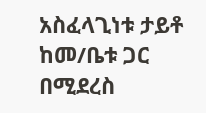አስፈላጊነቱ ታይቶ ከመ/ቤቱ ጋር በሚደረስ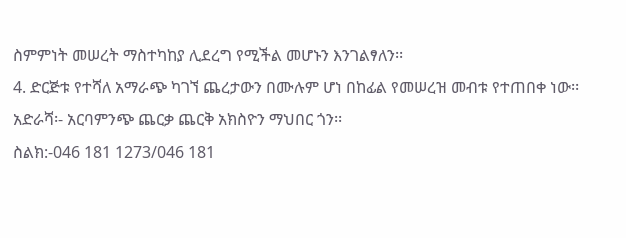ስምምነት መሠረት ማስተካከያ ሊደረግ የሚችል መሆኑን እንገልፃለን፡፡
4. ድርጅቱ የተሻለ አማራጭ ካገኘ ጨረታውን በሙሉም ሆነ በከፊል የመሠረዝ መብቱ የተጠበቀ ነው፡፡
አድራሻ፡- አርባምንጭ ጨርቃ ጨርቅ አክስዮን ማህበር ጎን፡፡
ስልክ:-046 181 1273/046 181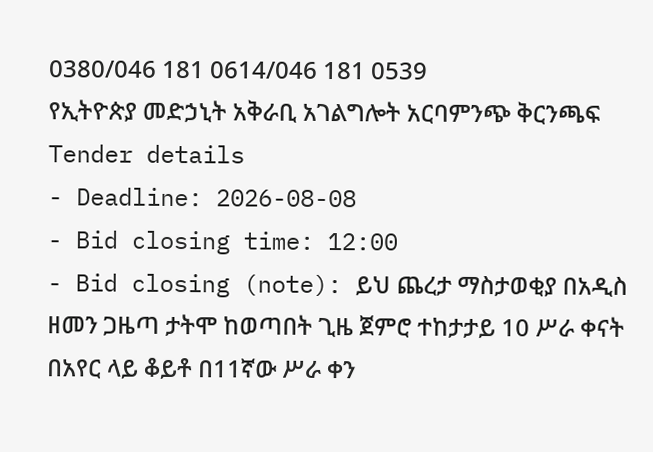0380/046 181 0614/046 181 0539
የኢትዮጵያ መድኃኒት አቅራቢ አገልግሎት አርባምንጭ ቅርንጫፍ
Tender details
- Deadline: 2026-08-08
- Bid closing time: 12:00
- Bid closing (note): ይህ ጨረታ ማስታወቂያ በአዲስ ዘመን ጋዜጣ ታትሞ ከወጣበት ጊዜ ጀምሮ ተከታታይ 10 ሥራ ቀናት በአየር ላይ ቆይቶ በ11ኛው ሥራ ቀን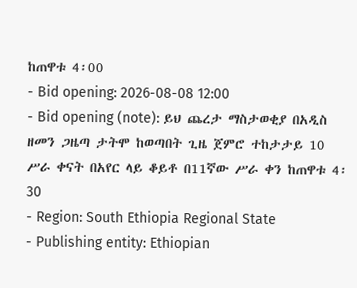ከጠዋቱ 4፡00
- Bid opening: 2026-08-08 12:00
- Bid opening (note): ይህ ጨረታ ማስታወቂያ በአዲስ ዘመን ጋዜጣ ታትሞ ከወጣበት ጊዜ ጀምሮ ተከታታይ 10 ሥራ ቀናት በአየር ላይ ቆይቶ በ11ኛው ሥራ ቀን ከጠዋቱ 4፡30
- Region: South Ethiopia Regional State
- Publishing entity: Ethiopian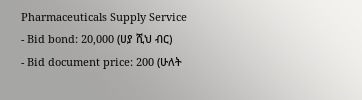Pharmaceuticals Supply Service
- Bid bond: 20,000 (ሀያ ሺህ ብር)
- Bid document price: 200 (ሁለት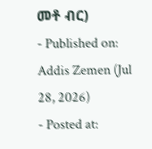መቶ ብር)
- Published on: Addis Zemen (Jul 28, 2026)
- Posted at: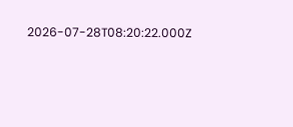2026-07-28T08:20:22.000Z